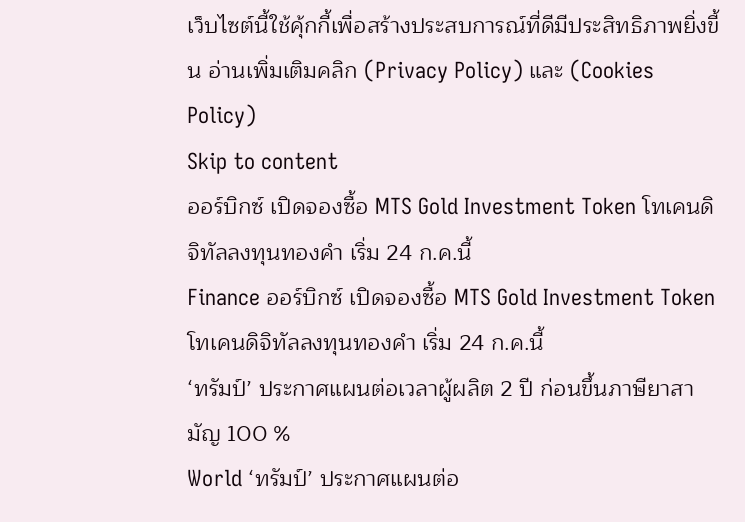เว็บไซต์นี้ใช้คุ้กกี้เพื่อสร้างประสบการณ์ที่ดีมีประสิทธิภาพยิ่งขี้น อ่านเพิ่มเติมคลิก (Privacy Policy) และ (Cookies Policy)
Skip to content
ออร์บิกซ์ เปิดจองซื้อ MTS Gold Investment Token โทเคนดิจิทัลลงทุนทองคำ เริ่ม 24 ก.ค.นี้
Finance ออร์บิกซ์ เปิดจองซื้อ MTS Gold Investment Token โทเคนดิจิทัลลงทุนทองคำ เริ่ม 24 ก.ค.นี้
‘ทรัมป์’ ประกาศแผนต่อเวลาผู้ผลิต 2 ปี ก่อนขึ้นภาษียาสามัญ 100 %
World ‘ทรัมป์’ ประกาศแผนต่อ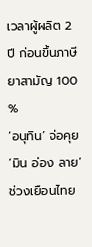เวลาผู้ผลิต 2 ปี ก่อนขึ้นภาษียาสามัญ 100 %
‘อนุทิน’ จ่อคุย ‘มิน อ่อง ลาย’ ช่วงเยือนไทย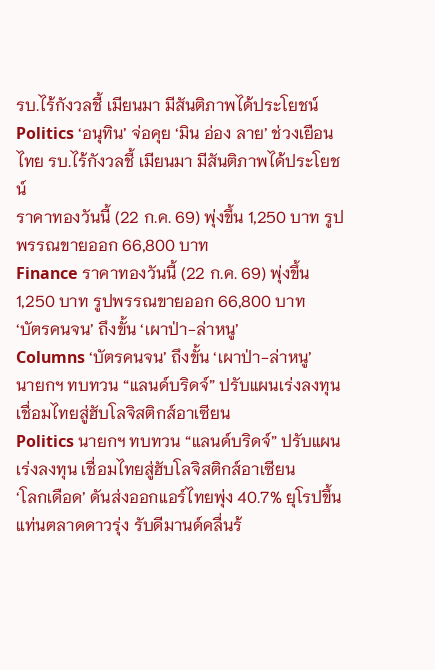รบ.ไร้กังวลชี้ เมียนมา มีสันติภาพได้ประโยชน์
Politics ‘อนุทิน’ จ่อคุย ‘มิน อ่อง ลาย’ ช่วงเยือนไทย รบ.ไร้กังวลชี้ เมียนมา มีสันติภาพได้ประโยชน์
ราคาทองวันนี้ (22 ก.ค. 69) พุ่งขึ้น 1,250 บาท รูปพรรณขายออก 66,800 บาท
Finance ราคาทองวันนี้ (22 ก.ค. 69) พุ่งขึ้น 1,250 บาท รูปพรรณขายออก 66,800 บาท
‘บัตรคนจน’ ถึงขั้น ‘เผาป่า-ล่าหนู’
Columns ‘บัตรคนจน’ ถึงขั้น ‘เผาป่า-ล่าหนู’
นายกฯ ทบทวน “แลนด์บริดจ์” ปรับแผนเร่งลงทุน เชื่อมไทยสู่ฮับโลจิสติกส์อาเซียน
Politics นายกฯ ทบทวน “แลนด์บริดจ์” ปรับแผนเร่งลงทุน เชื่อมไทยสู่ฮับโลจิสติกส์อาเซียน
‘โลกเดือด’ ดันส่งออกแอร์ไทยพุ่ง 40.7% ยุโรปขึ้นแท่นตลาดดาวรุ่ง รับดีมานด์คลื่นร้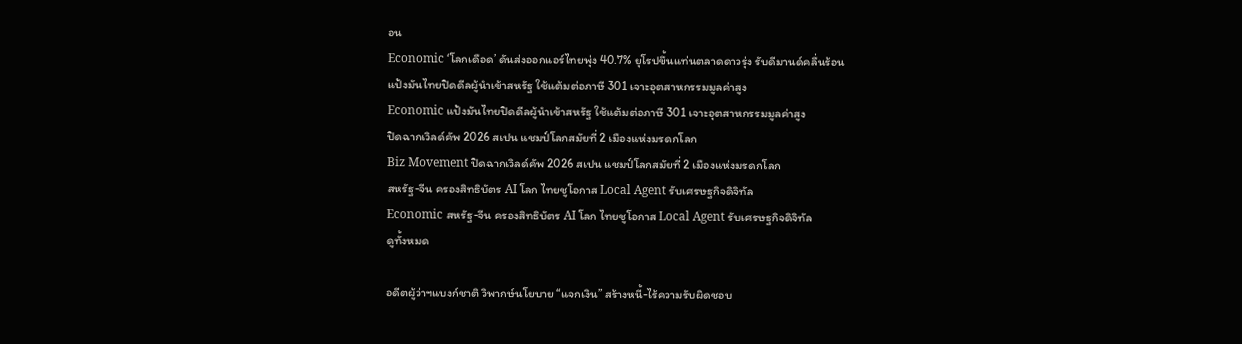อน
Economic ‘โลกเดือด’ ดันส่งออกแอร์ไทยพุ่ง 40.7% ยุโรปขึ้นแท่นตลาดดาวรุ่ง รับดีมานด์คลื่นร้อน
แป้งมันไทยปิดดีลผู้นำเข้าสหรัฐ ใช้แต้มต่อภาษี 301 เจาะอุตสาหกรรมมูลค่าสูง
Economic แป้งมันไทยปิดดีลผู้นำเข้าสหรัฐ ใช้แต้มต่อภาษี 301 เจาะอุตสาหกรรมมูลค่าสูง
ปิดฉากเวิลด์คัพ 2026 สเปน แชมป์โลกสมัยที่ 2 เมืองแห่งมรดกโลก
Biz Movement ปิดฉากเวิลด์คัพ 2026 สเปน แชมป์โลกสมัยที่ 2 เมืองแห่งมรดกโลก
สหรัฐ-จีน ครองสิทธิบัตร AI โลก ไทยชูโอกาส Local Agent รับเศรษฐกิจดิจิทัล
Economic สหรัฐ-จีน ครองสิทธิบัตร AI โลก ไทยชูโอกาส Local Agent รับเศรษฐกิจดิจิทัล
ดูทั้งหมด

อดีตผู้ว่าฯแบงก์ชาติ วิพากษ์นโยบาย “แจกเงิน” สร้างหนี้-ไร้ความรับผิดชอบ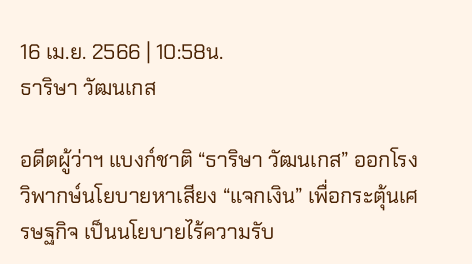16 เม.ย. 2566 | 10:58น.
ธาริษา วัฒนเกส

อดีตผู้ว่าฯ แบงก์ชาติ “ธาริษา วัฒนเกส” ออกโรงวิพากษ์นโยบายหาเสียง “แจกเงิน” เพื่อกระตุ้นเศรษฐกิจ เป็นนโยบายไร้ความรับ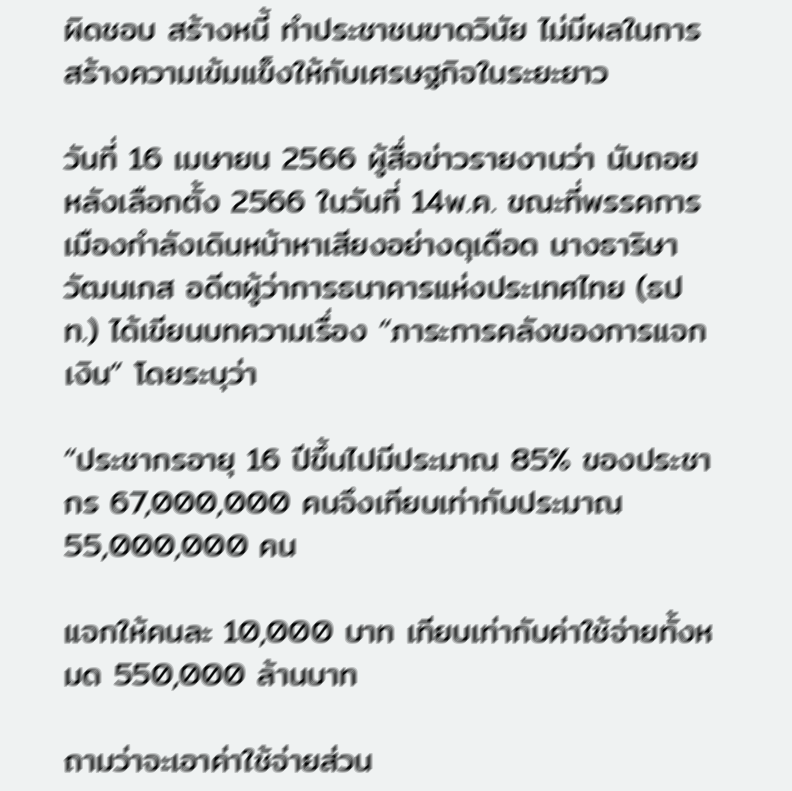ผิดชอบ สร้างหนี้ ทำประชาชนขาดวินัย ไม่มีผลในการสร้างความเข้มแข็งให้กับเศรษฐกิจในระยะยาว

วันที่ 16 เมษายน 2566 ผู้สื่อข่าวรายงานว่า นับถอยหลังเลือกตั้ง 2566 ในวันที่ 14พ.ค. ขณะที่พรรคการเมืองกำลังเดินหน้าหาเสียงอย่างดุเดือด นางธาริษา วัฒนเกส อดีตผู้ว่าการธนาคารแห่งประเทศไทย (ธปท.) ได้เขียนบทความเรื่อง “ภาระการคลังของการแจกเงิน” โดยระบุว่า

“ประชากรอายุ 16 ปีขึ้นไปมีประมาณ 85% ของประชากร 67,000,000 คนจึงเทียบเท่ากับประมาณ 55,000,000 คน

แจกให้คนละ 10,000 บาท เทียบเท่ากับค่าใช้จ่ายทั้งหมด 550,000 ล้านบาท

ถามว่าจะเอาค่าใช้จ่ายส่วน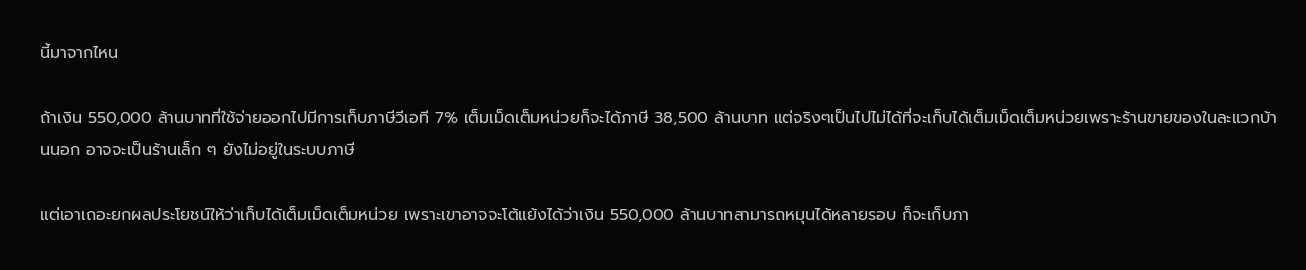นี้มาจากไหน

ถ้าเงิน 550,000 ล้านบาทที่ใช้จ่ายออกไปมีการเก็บภาษีวีเอที 7% เต็มเม็ดเต็มหน่วยก็จะได้ภาษี 38,500 ล้านบาท แต่จริงๆเป็นไปไม่ได้ที่จะเก็บได้เต็มเม็ดเต็มหน่วยเพราะร้านขายของในละแวกบ้านนอก อาจจะเป็นร้านเล็ก ๆ ยังไม่อยู่ในระบบภาษี

แต่เอาเถอะยกผลประโยชน์ให้ว่าเก็บได้เต็มเม็ดเต็มหน่วย เพราะเขาอาจจะโต้แย้งได้ว่าเงิน 550,000 ล้านบาทสามารถหมุนได้หลายรอบ ก็จะเก็บภา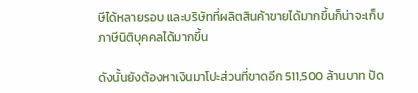ษีได้หลายรอบ และบริษัทที่ผลิตสินค้าขายได้มากขึ้นก็น่าจะเก็บภาษีนิติบุคคลได้มากขึ้น

ดังนั้นยังต้องหาเงินมาโปะส่วนที่ขาดอีก 511,500 ล้านบาท ปัด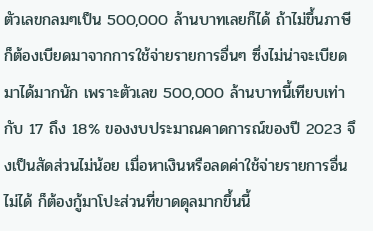ตัวเลขกลมๆเป็น 500,000 ล้านบาทเลยก็ได้ ถ้าไม่ขึ้นภาษีก็ต้องเบียดมาจากการใช้จ่ายรายการอื่นๆ ซึ่งไม่น่าจะเบียดมาได้มากนัก เพราะตัวเลข 500,000 ล้านบาทนี้เทียบเท่ากับ 17 ถึง 18% ของงบประมาณคาดการณ์ของปี 2023 จึงเป็นสัดส่วนไม่น้อย เมื่อหาเงินหรือลดค่าใช้จ่ายรายการอื่นไม่ได้ ก็ต้องกู้มาโปะส่วนที่ขาดดุลมากขึ้นนี้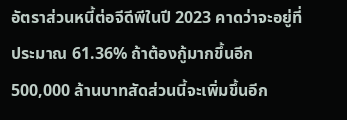อัตราส่วนหนี้ต่อจีดีพีในปี 2023 คาดว่าจะอยู่ที่ประมาณ 61.36% ถ้าต้องกู้มากขึ้นอีก 500,000 ล้านบาทสัดส่วนนี้จะเพิ่มขึ้นอีก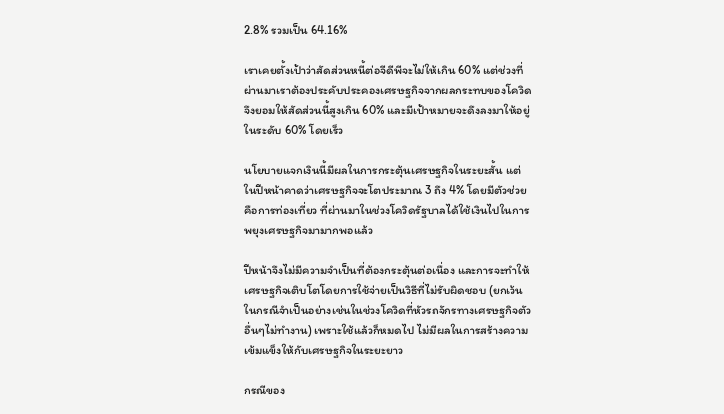2.8% รวมเป็น 64.16%

เราเคยตั้งเป้าว่าสัดส่วนหนี้ต่อจีดีพีจะไม่ให้เกิน 60% แต่ช่วงที่ผ่านมาเราต้องประคับประคองเศรษฐกิจจากผลกระทบของโควิด จึงยอมให้สัดส่วนนี้สูงเกิน 60% และมีเป้าหมายจะดึงลงมาให้อยู่ในระดับ 60% โดยเร็ว

นโยบายแจกเงินนี้มีผลในการกระตุ้นเศรษฐกิจในระยะสั้น แต่ในปีหน้าคาดว่าเศรษฐกิจจะโตประมาณ 3 ถึง 4% โดยมีตัวช่วยคือการท่องเที่ยว ที่ผ่านมาในช่วงโควิดรัฐบาลได้ใช้เงินไปในการพยุงเศรษฐกิจมามากพอแล้ว

ปีหน้าจึงไม่มีความจำเป็นที่ต้องกระตุ้นต่อเนื่อง และการจะทำให้เศรษฐกิจเติบโตโดยการใช้จ่ายเป็นวิธีที่ไม่รับผิดชอบ (ยกเว้นในกรณีจำเป็นอย่างเช่นในช่วงโควิดที่หัวรถจักรทางเศรษฐกิจตัวอื่นๆไม่ทำงาน) เพราะใช้แล้วก็หมดไป ไม่มีผลในการสร้างความเข้มแข็งให้กับเศรษฐกิจในระยะยาว

กรณีของ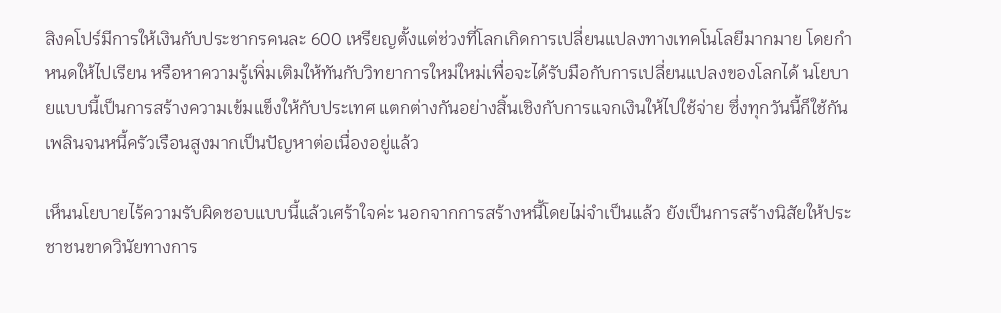สิงคโปร์มีการให้เงินกับประชากรคนละ 600 เหรียญตั้งแต่ช่วงที่โลกเกิดการเปลี่ยนแปลงทางเทคโนโลยีมากมาย โดยกำหนดให้ไปเรียน หรือหาความรู้เพิ่มเติมให้ทันกับวิทยาการใหม่ใหม่เพื่อจะได้รับมือกับการเปลี่ยนแปลงของโลกได้ นโยบายแบบนี้เป็นการสร้างความเข้มแข็งให้กับประเทศ แตกต่างกันอย่างสิ้นเชิงกับการแจกเงินให้ไปใช้จ่าย ซึ่งทุกวันนี้ก็ใช้กันเพลินจนหนี้ครัวเรือนสูงมากเป็นปัญหาต่อเนื่องอยู่แล้ว

เห็นนโยบายไร้ความรับผิดชอบแบบนี้แล้วเศร้าใจค่ะ นอกจากการสร้างหนี้โดยไม่จำเป็นแล้ว ยังเป็นการสร้างนิสัยให้ประชาชนขาดวินัยทางการ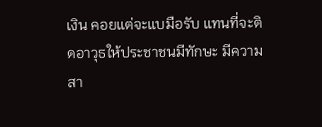เงิน คอยแต่จะแบมือรับ แทนที่จะติดอาวุธให้ประชาชนมีทักษะ มีความสา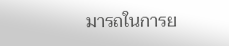มารถในการย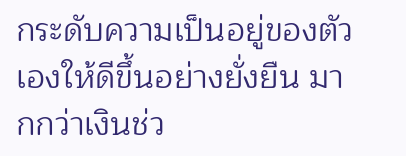กระดับความเป็นอยู่ของตัวเองให้ดีขึ้นอย่างยั่งยืน มากกว่าเงินช่ว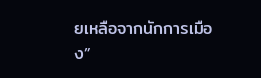ยเหลือจากนักการเมือง”